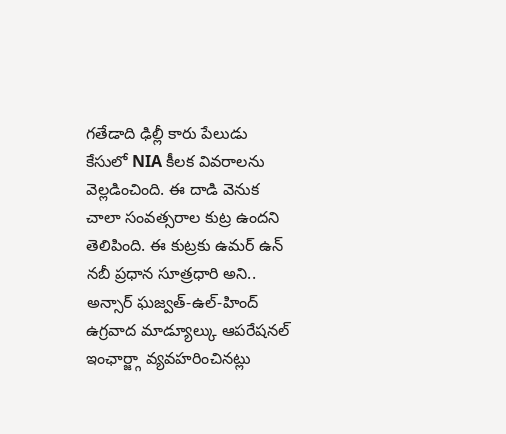గతేడాది ఢిల్లీ కారు పేలుడు కేసులో NIA కీలక వివరాలను వెల్లడించింది. ఈ దాడి వెనుక చాలా సంవత్సరాల కుట్ర ఉందని తెలిపింది. ఈ కుట్రకు ఉమర్ ఉన్ నబీ ప్రధాన సూత్రధారి అని.. అన్సార్ ఘజ్వత్-ఉల్-హింద్ ఉగ్రవాద మాడ్యూల్కు ఆపరేషనల్ ఇంఛార్జ్గా వ్యవహరించినట్లు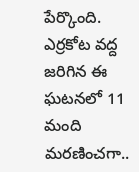పేర్కొంది. ఎర్రకోట వద్ద జరిగిన ఈ ఘటనలో 11 మంది మరణించగా..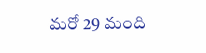మరో 29 మంది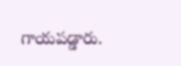గాయపడ్డారు.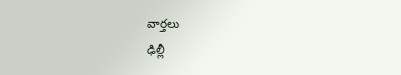వార్తలు
ఢిల్లీ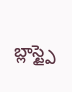బ్లాస్ట్పై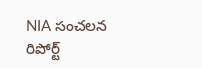NIA సంచలన రిపోర్ట్